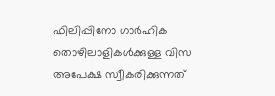ഫിലിപ്പിനോ ഗാർഹിക തൊഴിലാളികൾക്കുള്ള വിസ അപേക്ഷ സ്വീകരിക്കുന്നത്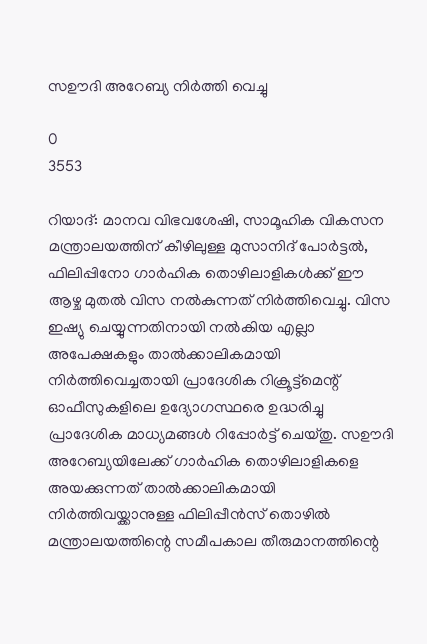സഊദി അറേബ്യ നിർത്തി വെച്ചു

0
3553

റിയാദ്: മാനവ വിഭവശേഷി, സാമൂഹിക വികസന മന്ത്രാലയത്തിന് കീഴിലുള്ള മുസാനിദ് പോർട്ടൽ, ഫിലിപ്പിനോ ഗാർഹിക തൊഴിലാളികൾക്ക് ഈ ആഴ്ച മുതൽ വിസ നൽകുന്നത് നിർത്തിവെച്ചു. വിസ ഇഷ്യു ചെയ്യുന്നതിനായി നൽകിയ എല്ലാ അപേക്ഷകളും താൽക്കാലികമായി നിർത്തിവെച്ചതായി പ്രാദേശിക റിക്രൂട്ട്‌മെന്റ് ഓഫീസുകളിലെ ഉദ്യോഗസ്ഥരെ ഉദ്ധരിച്ചു പ്രാദേശിക മാധ്യമങ്ങൾ റിപ്പോർട്ട് ചെയ്തു. സഊദി അറേബ്യയിലേക്ക് ഗാർഹിക തൊഴിലാളികളെ അയക്കുന്നത് താൽക്കാലികമായി നിർത്തിവയ്ക്കാനുള്ള ഫിലിപ്പീൻസ് തൊഴിൽ മന്ത്രാലയത്തിന്റെ സമീപകാല തീരുമാനത്തിന്റെ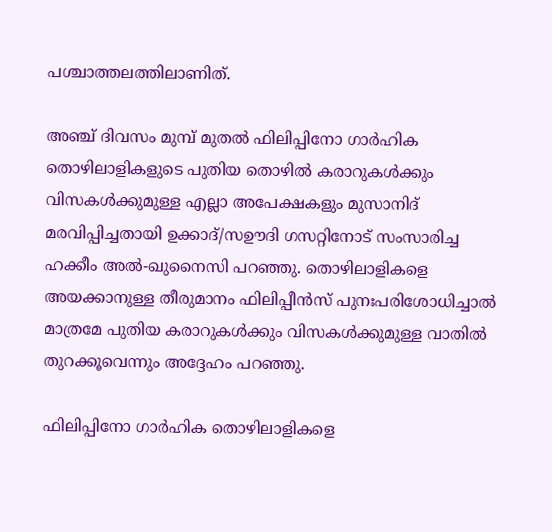പശ്ചാത്തലത്തിലാണിത്.

അഞ്ച് ദിവസം മുമ്പ് മുതൽ ഫിലിപ്പിനോ ഗാർഹിക തൊഴിലാളികളുടെ പുതിയ തൊഴിൽ കരാറുകൾക്കും വിസകൾക്കുമുള്ള എല്ലാ അപേക്ഷകളും മുസാനിദ് മരവിപ്പിച്ചതായി ഉക്കാദ്/സഊദി ഗസറ്റിനോട് സംസാരിച്ച ഹക്കീം അൽ-ഖുനൈസി പറഞ്ഞു. തൊഴിലാളികളെ അയക്കാനുള്ള തീരുമാനം ഫിലിപ്പീൻസ് പുനഃപരിശോധിച്ചാൽ മാത്രമേ പുതിയ കരാറുകൾക്കും വിസകൾക്കുമുള്ള വാതിൽ തുറക്കൂവെന്നും അദ്ദേഹം പറഞ്ഞു.

ഫിലിപ്പിനോ ഗാർഹിക തൊഴിലാളികളെ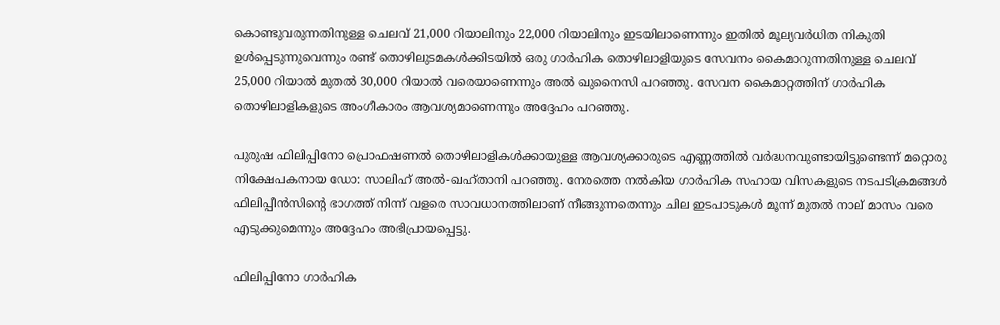കൊണ്ടുവരുന്നതിനുള്ള ചെലവ് 21,000 റിയാലിനും 22,000 റിയാലിനും ഇടയിലാണെന്നും ഇതിൽ മൂല്യവർധിത നികുതി ഉൾപ്പെടുന്നുവെന്നും രണ്ട് തൊഴിലുടമകൾക്കിടയിൽ ഒരു ഗാർഹിക തൊഴിലാളിയുടെ സേവനം കൈമാറുന്നതിനുള്ള ചെലവ് 25,000 റിയാൽ മുതൽ 30,000 റിയാൽ വരെയാണെന്നും അൽ ഖുനൈസി പറഞ്ഞു. സേവന കൈമാറ്റത്തിന് ഗാർഹിക തൊഴിലാളികളുടെ അംഗീകാരം ആവശ്യമാണെന്നും അദ്ദേഹം പറഞ്ഞു.

പുരുഷ ഫിലിപ്പിനോ പ്രൊഫഷണൽ തൊഴിലാളികൾക്കായുള്ള ആവശ്യക്കാരുടെ എണ്ണത്തിൽ വർദ്ധനവുണ്ടായിട്ടുണ്ടെന്ന് മറ്റൊരു നിക്ഷേപകനായ ഡോ: സാലിഹ് അൽ-ഖഹ്താനി പറഞ്ഞു. നേരത്തെ നൽകിയ ഗാർഹിക സഹായ വിസകളുടെ നടപടിക്രമങ്ങൾ ഫിലിപ്പീൻസിന്റെ ഭാഗത്ത് നിന്ന് വളരെ സാവധാനത്തിലാണ് നീങ്ങുന്നതെന്നും ചില ഇടപാടുകൾ മൂന്ന് മുതൽ നാല് മാസം വരെ എടുക്കുമെന്നും അദ്ദേഹം അഭിപ്രായപ്പെട്ടു.

ഫിലിപ്പിനോ ഗാർഹിക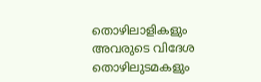തൊഴിലാളികളും അവരുടെ വിദേശ തൊഴിലുടമകളും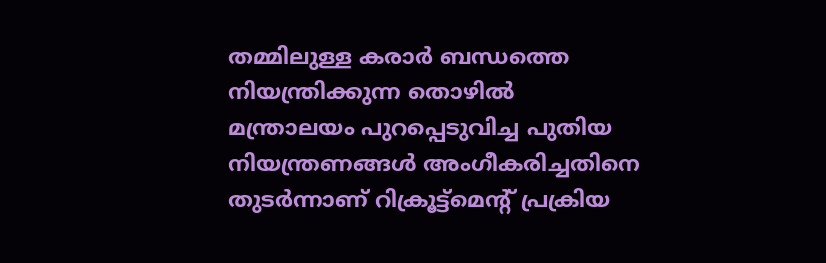തമ്മിലുള്ള കരാർ ബന്ധത്തെ നിയന്ത്രിക്കുന്ന തൊഴിൽ മന്ത്രാലയം പുറപ്പെടുവിച്ച പുതിയ നിയന്ത്രണങ്ങൾ അംഗീകരിച്ചതിനെ തുടർന്നാണ് റിക്രൂട്ട്‌മെന്റ് പ്രക്രിയ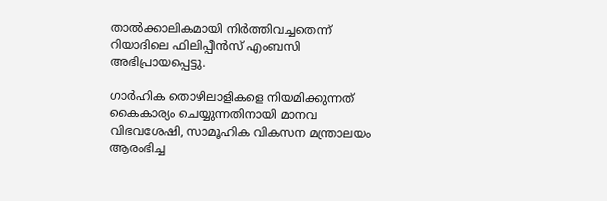താൽക്കാലികമായി നിർത്തിവച്ചതെന്ന് റിയാദിലെ ഫിലിപ്പീൻസ് എംബസി അഭിപ്രായപ്പെട്ടു.

ഗാർഹിക തൊഴിലാളികളെ നിയമിക്കുന്നത് കൈകാര്യം ചെയ്യുന്നതിനായി മാനവ വിഭവശേഷി, സാമൂഹിക വികസന മന്ത്രാലയം ആരംഭിച്ച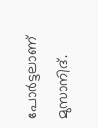പോർട്ടലാണ് മുസാനിദ്.